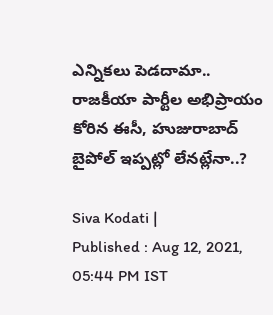ఎన్నికలు పెడదామా.. రాజకీయా పార్టీల అభిప్రాయం కోరిన ఈసీ, హుజురాబాద్ బైపోల్ ఇప్పట్లో లేనట్లేనా..?

Siva Kodati |
Published : Aug 12, 2021, 05:44 PM IST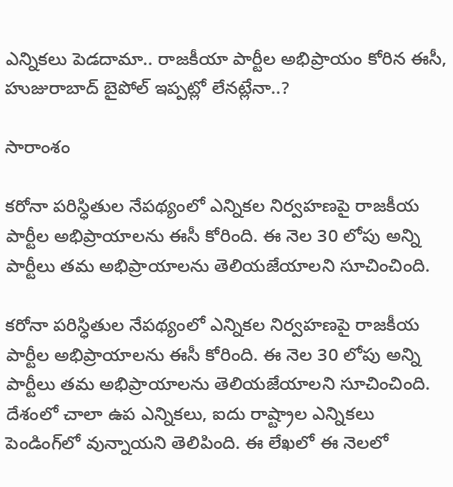ఎన్నికలు పెడదామా.. రాజకీయా పార్టీల అభిప్రాయం కోరిన ఈసీ, హుజురాబాద్ బైపోల్ ఇప్పట్లో లేనట్లేనా..?

సారాంశం

కరోనా పరిస్ధితుల నేపథ్యంలో ఎన్నికల నిర్వహణపై రాజకీయ పార్టీల అభిప్రాయాలను ఈసీ కోరింది. ఈ నెల 30 లోపు అన్ని పార్టీలు తమ అభిప్రాయాలను తెలియజేయాలని సూచించింది.

కరోనా పరిస్ధితుల నేపథ్యంలో ఎన్నికల నిర్వహణపై రాజకీయ పార్టీల అభిప్రాయాలను ఈసీ కోరింది. ఈ నెల 30 లోపు అన్ని పార్టీలు తమ అభిప్రాయాలను తెలియజేయాలని సూచించింది. దేశంలో చాలా ఉప ఎన్నికలు, ఐదు రాష్ట్రాల ఎన్నికలు పెండింగ్‌లో వున్నాయని తెలిపింది. ఈ లేఖలో ఈ నెలలో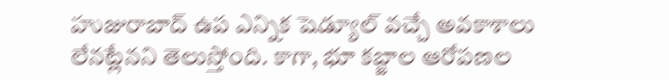హుజురాబాద్ ఉప ఎన్నిక షెడ్యూల్ వచ్చే అవకాశాలు లేనట్లేనని తెలుస్తోంది. కాగా, భూ కబ్జాల ఆరోపణల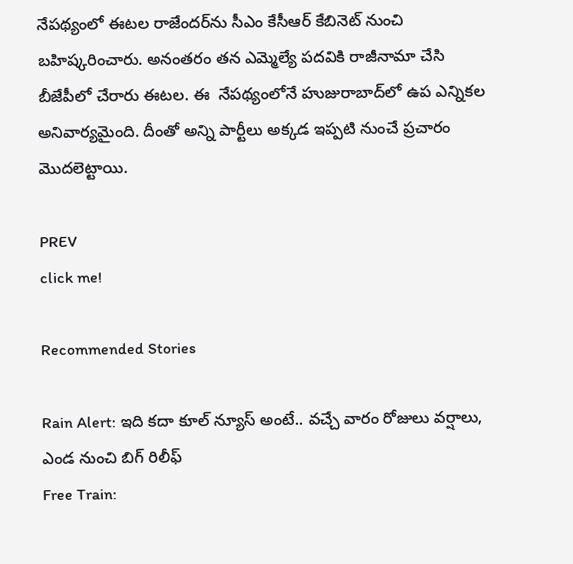నేపథ్యంలో ఈటల రాజేందర్‌ను సీఎం కేసీఆర్ కేబినెట్ నుంచి బహిష్కరించారు. అనంతరం తన ఎమ్మెల్యే పదవికి రాజీనామా చేసి బీజేపీలో చేరారు ఈటల. ఈ  నేపథ్యంలోనే హుజురాబాద్‌లో ఉప ఎన్నికల అనివార్యమైంది. దీంతో అన్ని పార్టీలు అక్కడ ఇప్పటి నుంచే ప్రచారం మొదలెట్టాయి.

PREV
click me!

Recommended Stories

Rain Alert: ఇది క‌దా కూల్ న్యూస్ అంటే.. వ‌చ్చే వారం రోజులు వ‌ర్షాలు, ఎండ నుంచి బిగ్ రిలీఫ్
Free Train: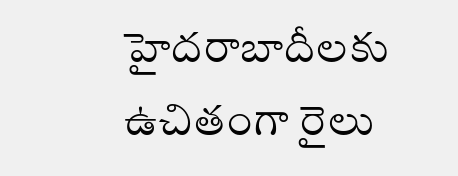హైద‌రాబాదీల‌కు ఉచితంగా రైలు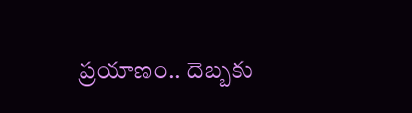ప్ర‌యాణం.. దెబ్బ‌కు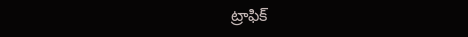ట్రాఫిక్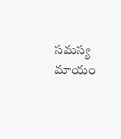స‌మ‌స్య మాయం